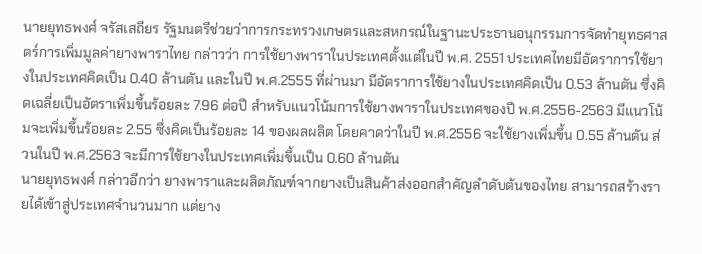นายยุทธพงศ์ จรัสเสถียร รัฐมนตรีช่วยว่าการกระทรวงเกษตรและสหกรณ์ในฐานะประธานอนุกรรมการจัดทำยุทธศาสตร์การเพิ่มมูลค่ายางพาราไทย กล่าวว่า การใช้ยางพาราในประเทศตั้งแต่ในปี พ.ศ. 2551 ประเทศไทยมีอัตราการใช้ยางในประเทศคิดเป็น 0.40 ล้านตัน และในปี พ.ศ.2555 ที่ผ่านมา มีอัตราการใช้ยางในประเทศคิดเป็น 0.53 ล้านตัน ซึ่งคิดเฉลี่ยเป็นอัตราเพิ่มขึ้นร้อยละ 7.96 ต่อปี สำหรับแนวโน้มการใช้ยางพาราในประเทศของปี พ.ศ.2556-2563 มีแนวโน้มจะเพิ่มขึ้นร้อยละ 2.55 ซึ่งคิดเป็นร้อยละ 14 ของผลผลิต โดยคาดว่าในปี พ.ศ.2556 จะใช้ยางเพิ่มขึ้น 0.55 ล้านตัน ส่วนในปี พ.ศ.2563 จะมีการใช้ยางในประเทศเพิ่มขึ้นเป็น 0.60 ล้านตัน
นายยุทธพงศ์ กล่าวอีกว่า ยางพาราและผลิตภัณฑ์จากยางเป็นสินค้าส่งออกสำคัญลำดับต้นของไทย สามารถสร้างรายได้เข้าสู่ประเทศจำนวนมาก แต่ยาง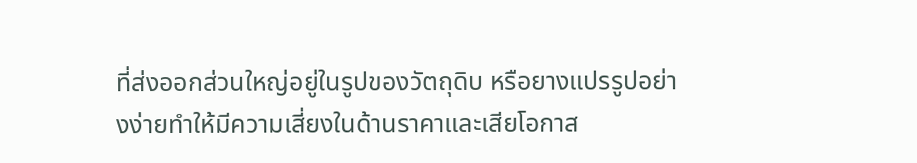ที่ส่งออกส่วนใหญ่อยู่ในรูปของวัตถุดิบ หรือยางแปรรูปอย่างง่ายทำให้มีความเสี่ยงในด้านราคาและเสียโอกาส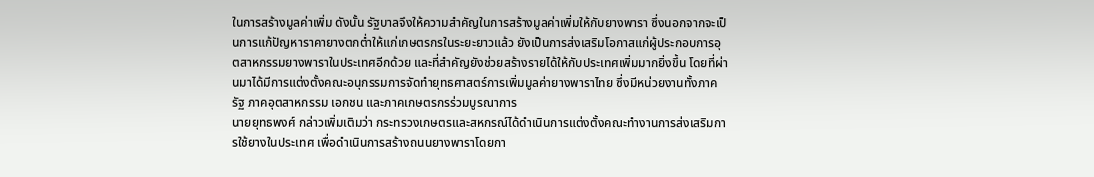ในการสร้างมูลค่าเพิ่ม ดังนั้น รัฐบาลจึงให้ความสำคัญในการสร้างมูลค่าเพิ่มให้กับยางพารา ซึ่งนอกจากจะเป็นการแก้ปัญหาราคายางตกต่ำให้แก่เกษตรกรในระยะยาวแล้ว ยังเป็นการส่งเสริมโอกาสแก่ผู้ประกอบการอุตสาหกรรมยางพาราในประเทศอีกด้วย และที่สำคัญยังช่วยสร้างรายได้ให้กับประเทศเพิ่มมากยิ่งขึ้น โดยที่ผ่านมาได้มีการแต่งตั้งคณะอนุกรรมการจัดทำยุทธศาสตร์การเพิ่มมูลค่ายางพาราไทย ซึ่งมีหน่วยงานทั้งภาครัฐ ภาคอุตสาหกรรม เอกชน และภาคเกษตรกรร่วมบูรณาการ
นายยุทธพงศ์ กล่าวเพิ่มเติมว่า กระทรวงเกษตรและสหกรณ์ได้ดำเนินการแต่งตั้งคณะทำงานการส่งเสริมการใช้ยางในประเทศ เพื่อดำเนินการสร้างถนนยางพาราโดยกา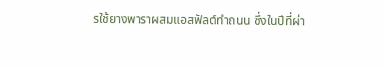รใช้ยางพาราผสมแอสฟัลต์ทำถนน ซึ่งในปีที่ผ่า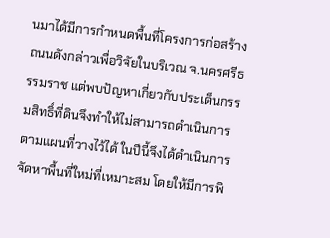นมาได้มีการกำหนดพื้นที่โครงการก่อสร้างถนนดังกล่าวเพื่อวิจัยในบริเวณ จ.นครศรีธรรมราช แต่พบปัญหาเกี่ยวกับประเด็นกรรมสิทธิ์ที่ดินจึงทำให้ไม่สามารถดำเนินการตามแผนที่วางไว้ได้ ในปีนี้จึงได้ดำเนินการจัดหาพื้นที่ใหม่ที่เหมาะสม โดยให้มีการพิ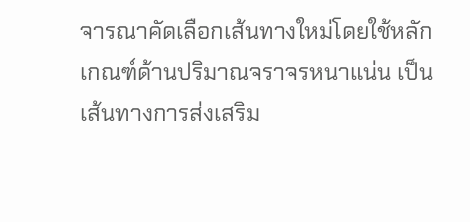จารณาคัดเลือกเส้นทางใหม่โดยใช้หลักเกณฑ์ด้านปริมาณจราจรหนาแน่น เป็นเส้นทางการส่งเสริม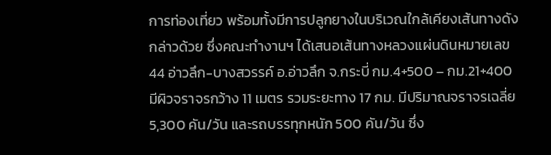การท่องเที่ยว พร้อมทั้งมีการปลูกยางในบริเวณใกล้เคียงเส้นทางดังกล่าวด้วย ซึ่งคณะทำงานฯ ได้เสนอเส้นทางหลวงแผ่นดินหมายเลข 44 อ่าวลึก-บางสวรรค์ อ.อ่าวลึก จ.กระบี่ กม.4+500 – กม.21+400 มีผิวจราจรกว้าง 11 เมตร รวมระยะทาง 17 กม. มีปริมาณจราจรเฉลี่ย 5,300 คัน/วัน และรถบรรทุกหนัก 500 คัน/วัน ซึ่ง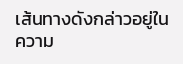เส้นทางดังกล่าวอยู่ในความ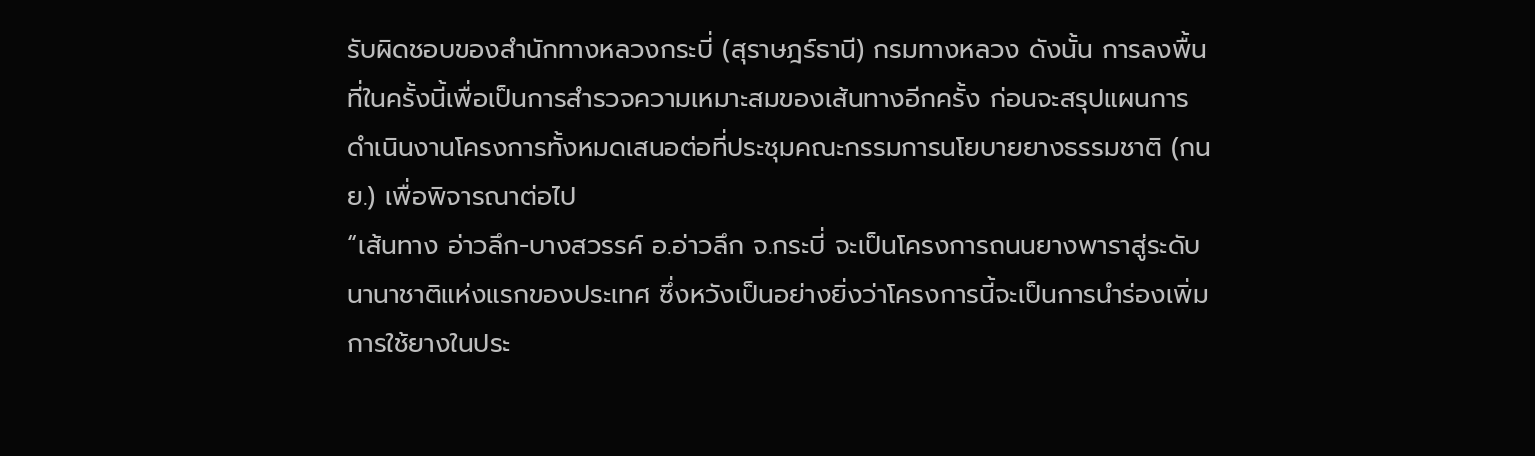รับผิดชอบของสำนักทางหลวงกระบี่ (สุราษฎร์ธานี) กรมทางหลวง ดังนั้น การลงพื้นที่ในครั้งนี้เพื่อเป็นการสำรวจความเหมาะสมของเส้นทางอีกครั้ง ก่อนจะสรุปแผนการดำเนินงานโครงการทั้งหมดเสนอต่อที่ประชุมคณะกรรมการนโยบายยางธรรมชาติ (กนย.) เพื่อพิจารณาต่อไป
“เส้นทาง อ่าวลึก-บางสวรรค์ อ.อ่าวลึก จ.กระบี่ จะเป็นโครงการถนนยางพาราสู่ระดับนานาชาติแห่งแรกของประเทศ ซึ่งหวังเป็นอย่างยิ่งว่าโครงการนี้จะเป็นการนำร่องเพิ่มการใช้ยางในประ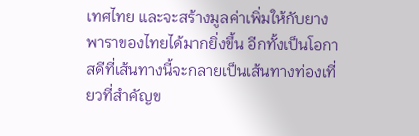เทศไทย และจะสร้างมูลค่าเพิ่มให้กับยางพาราของไทยได้มากยิ่งขึ้น อีกทั้งเป็นโอกาสดีที่เส้นทางนี้จะกลายเป็นเส้นทางท่องเที่ยวที่สำคัญข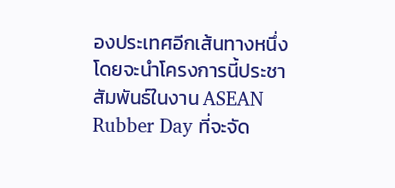องประเทศอีกเส้นทางหนึ่ง โดยจะนำโครงการนี้ประชาสัมพันธ์ในงาน ASEAN Rubber Day ที่จะจัด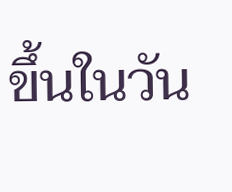ขึ้นในวัน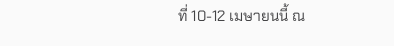ที่ 10-12 เมษายนนี้ ณ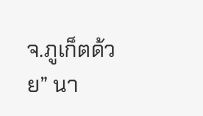จ.ภูเก็ตด้วย” นา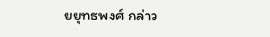ยยุทธพงศ์ กล่าว